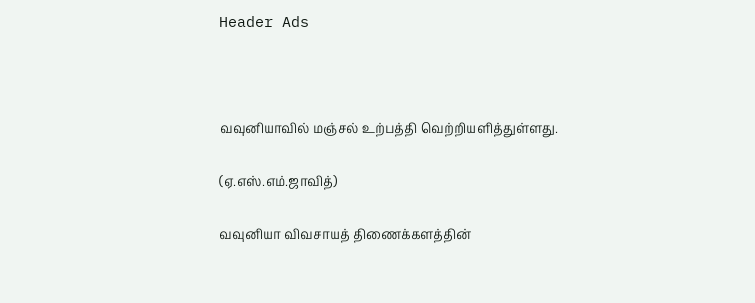Header Ads



வவுனியாவில் மஞ்சல் உற்பத்தி வெற்றியளித்துள்ளது.

(ஏ.எஸ்.எம்.ஜாவித்)

வவுனியா விவசாயத் திணைக்களத்தின்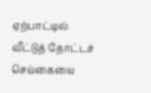ஏற்பாட்டில் வீட்டுத் தோட்டச் செய்கையை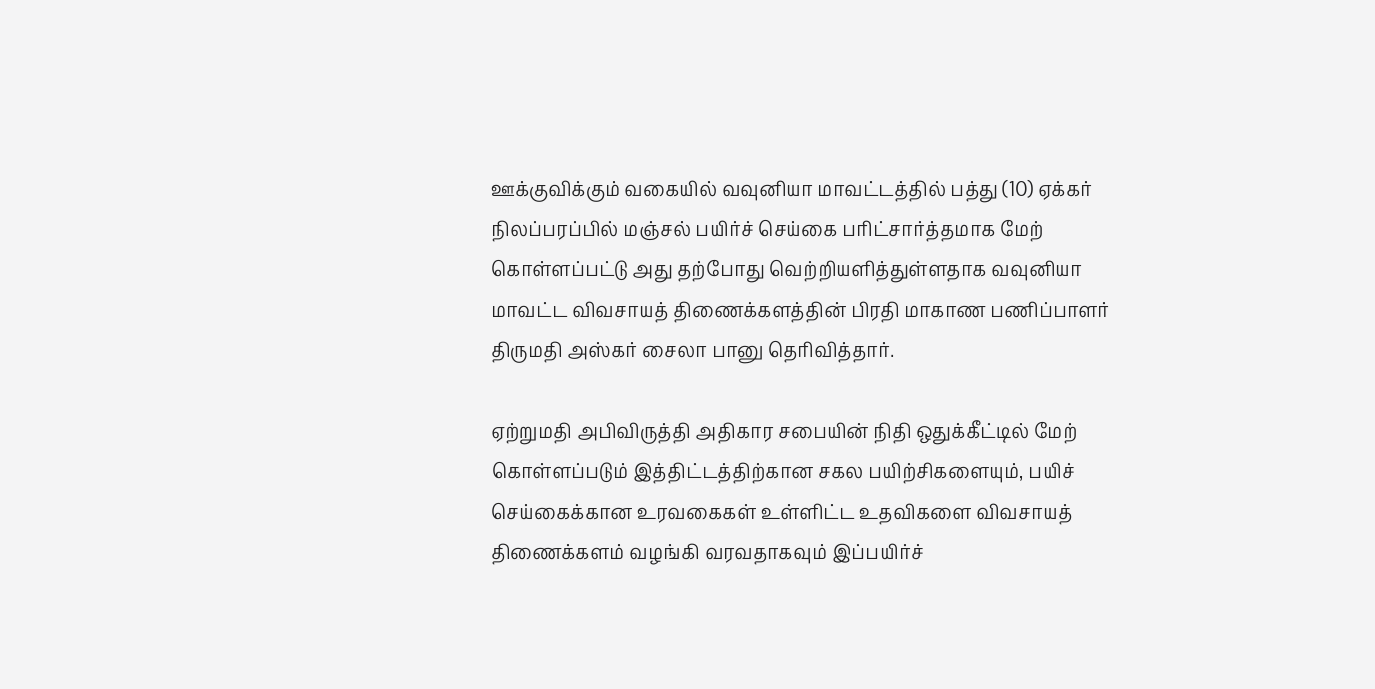ஊக்குவிக்கும் வகையில் வவுனியா மாவட்டத்தில் பத்து (10) ஏக்கர் நிலப்பரப்பில் மஞ்சல் பயிர்ச் செய்கை பரிட்சார்த்தமாக மேற் கொள்ளப்பட்டு அது தற்போது வெற்றியளித்துள்ளதாக வவுனியா மாவட்ட விவசாயத் திணைக்களத்தின் பிரதி மாகாண பணிப்பாளர் திருமதி அஸ்கர் சைலா பானு தெரிவித்தார்.

ஏற்றுமதி அபிவிருத்தி அதிகார சபையின் நிதி ஒதுக்கீட்டில் மேற் கொள்ளப்படும் இத்திட்டத்திற்கான சகல பயிற்சிகளையும், பயிச் செய்கைக்கான உரவகைகள் உள்ளிட்ட உதவிகளை விவசாயத் திணைக்களம் வழங்கி வரவதாகவும் இப்பயிர்ச்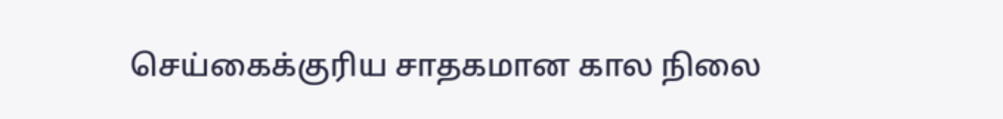செய்கைக்குரிய சாதகமான கால நிலை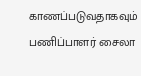காணப்படுவதாகவும் பணிப்பாளர் சைலா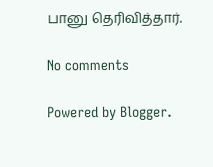பானு தெரிவித்தார்.

No comments

Powered by Blogger.